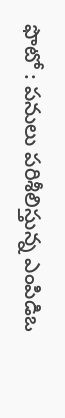ఫొటో : పనులు పరిశీలిస్తున్న ఎంపిడిఒ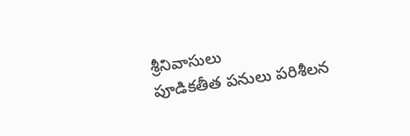శ్రీనివాసులు
పూడికతీత పనులు పరిశీలన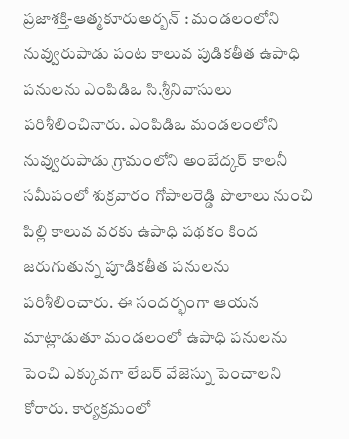ప్రజాశక్తి-ఆత్మకూరుఅర్బన్ : మండలంలోని నువ్వురుపాడు పంట కాలువ పుడికతీత ఉపాధి పనులను ఎంపిడిఒ సి.శ్రీనివాసులు పరిశీలించినారు. ఎంపిడిఒ మండలంలోని నువ్వురుపాడు గ్రామంలోని అంబేద్కర్ కాలనీ సమీపంలో శుక్రవారం గోపాలరెడ్డి పొలాలు నుంచి పిల్లి కాలువ వరకు ఉపాధి పథకం కింద జరుగుతున్న పూడికతీత పనులను పరిశీలించారు. ఈ సందర్భంగా ఆయన మాట్లాడుతూ మండలంలో ఉపాధి పనులను పెంచి ఎక్కువగా లేబర్ వేజెస్ను పెంచాలని కోరారు. కార్యక్రమంలో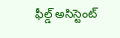ఫీల్డ్ అసిస్టెంట్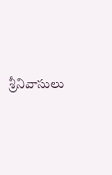శ్రీనివాసులు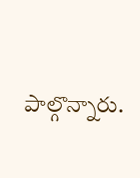పాల్గొన్నారు.